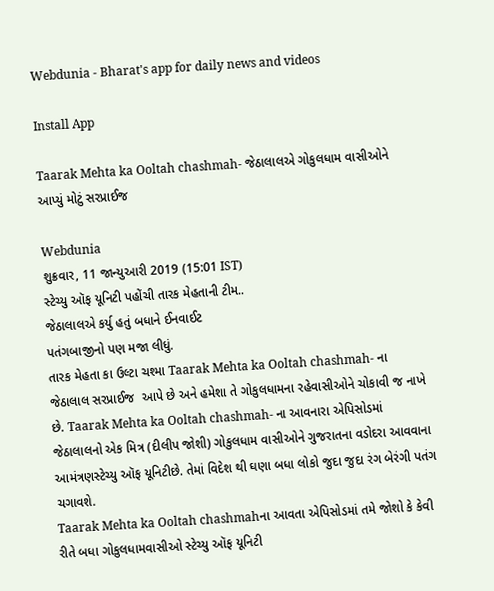Webdunia - Bharat's app for daily news and videos

Install App

Taarak Mehta ka Ooltah chashmah- જેઠાલાલએ ગોકુલધામ વાસીઓને આપ્યું મોટું સરપ્રાઈજ

Webdunia
શુક્રવાર, 11 જાન્યુઆરી 2019 (15:01 IST)
સ્ટેચ્યુ ઑફ યૂનિટી પહોંચી તારક મેહતાની ટીમ..
જેઠાલાલએ કર્યુ હતું બધાને ઈનવાઈટ
પતંગબાજીનો પણ મજા લીધું.
તારક મેહતા કા ઉલ્ટા ચશ્મા Taarak Mehta ka Ooltah chashmah- ના જેઠાલાલ સરપ્રાઈજ  આપે છે અને હમેશા તે ગોકુલધામના રહેવાસીઓને ચોકાવી જ નાખે છે. Taarak Mehta ka Ooltah chashmah- ના આવનારા એપિસોડમાં જેઠાલાલનો એક મિત્ર (દીલીપ જોશી) ગોકુલધામ વાસીઓને ગુજરાતના વડોદરા આવવાના આમંત્રણસ્ટેચ્યુ ઑફ યૂનિટીછે. તેમાં વિદેશ થી ઘણા બધા લોકો જુદા જુદા રંગ બેરંગી પતંગ ચગાવશે.
Taarak Mehta ka Ooltah chashmahના આવતા એપિસોડમાં તમે જોશો કે કેવી રીતે બધા ગોકુલધામવાસીઓ સ્ટેચ્યુ ઑફ યૂનિટી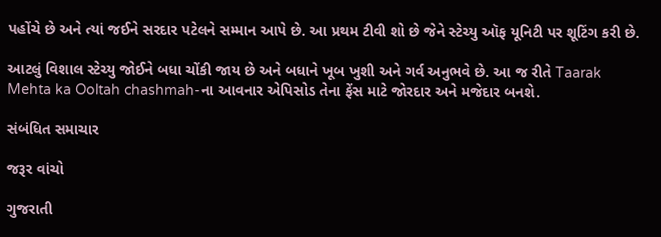પહોંચે છે અને ત્યાં જઈને સરદાર પટેલને સમ્માન આપે છે. આ પ્રથમ ટીવી શો છે જેને સ્ટેચ્યુ ઑફ યૂનિટી પર શૂટિંગ કરી છે.

આટલું વિશાલ સ્ટેચ્યુ જોઈને બધા ચોંકી જાય છે અને બધાને ખૂબ ખુશી અને ગર્વ અનુભવે છે. આ જ રીતે Taarak Mehta ka Ooltah chashmah-ના આવનાર એપિસોડ તેના ફેંસ માટે જોરદાર અને મજેદાર બનશે.

સંબંધિત સમાચાર

જરૂર વાંચો

ગુજરાતી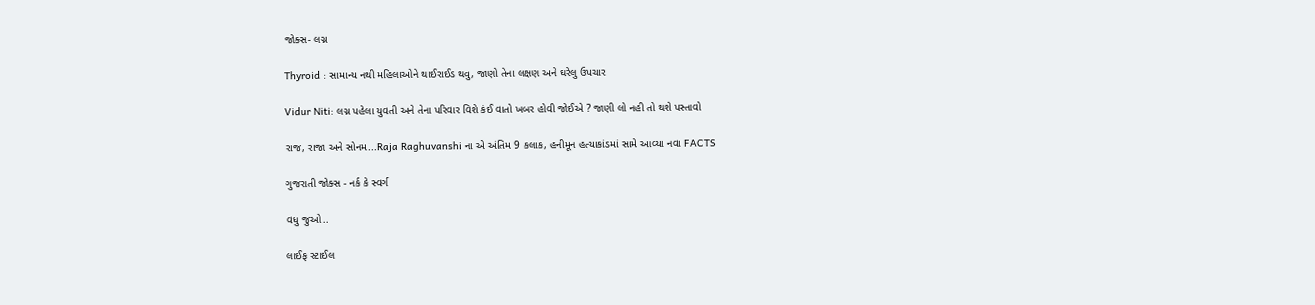જોક્સ- લગ્ન

Thyroid : સામાન્ય નથી મહિલાઓને થાઈરાઈડ થવુ, જાણો તેના લક્ષણ અને ઘરેલુ ઉપચાર

Vidur Niti: લગ્ન પહેલા યુવતી અને તેના પરિવાર વિશે કંઈ વાતો ખબર હોવી જોઈએ ? જાણી લો નહી તો થશે પસ્તાવો

રાજ, રાજા અને સોનમ...Raja Raghuvanshi ના એ અંતિમ 9 કલાક, હનીમૂન હત્યાકાંડમાં સામે આવ્યા નવા FACTS

ગુજરાતી જોક્સ - નર્ક કે સ્વર્ગ

વધુ જુઓ..

લાઈફ સ્ટાઈલ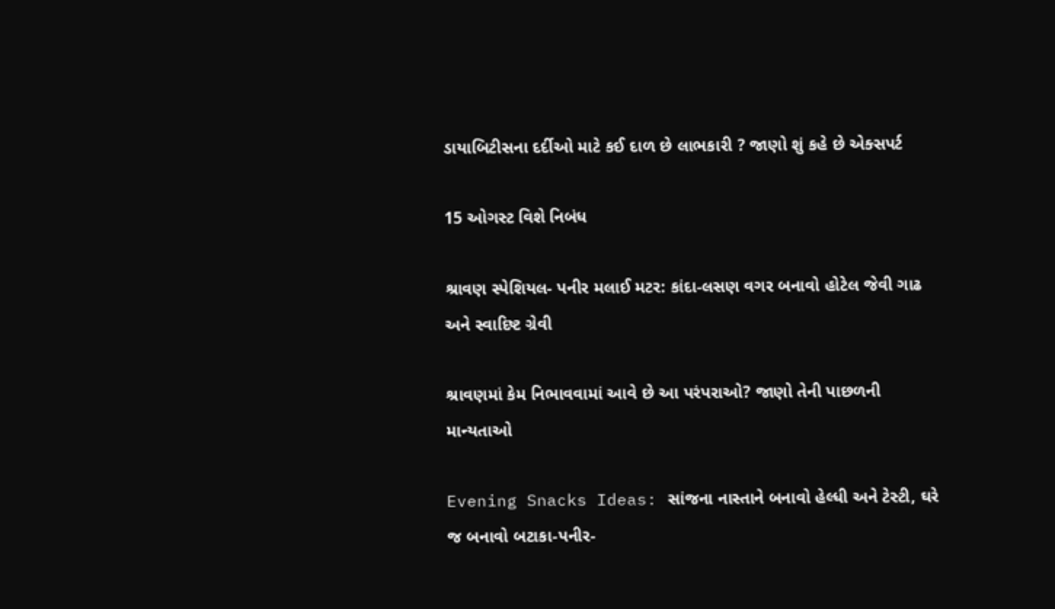ડાયાબિટીસના દર્દીઓ માટે કઈ દાળ છે લાભકારી ? જાણો શું કહે છે એક્સપર્ટ

15 ઓગસ્ટ વિશે નિબંધ

શ્રાવણ સ્પેશિયલ- પનીર મલાઈ મટર: કાંદા-લસણ વગર બનાવો હોટેલ જેવી ગાઢ અને સ્વાદિષ્ટ ગ્રેવી

શ્રાવણમાં કેમ નિભાવવામાં આવે છે આ પરંપરાઓ? જાણો તેની પાછળની માન્યતાઓ

Evening Snacks Ideas: સાંજના નાસ્તાને બનાવો હેલ્ધી અને ટેસ્ટી, ઘરે જ બનાવો બટાકા-પનીર-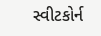સ્વીટકોર્ન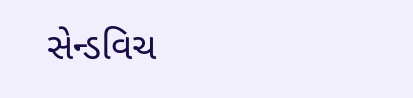સેન્ડવિચ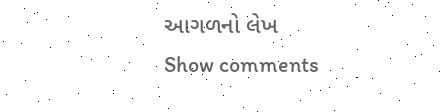આગળનો લેખ
Show comments